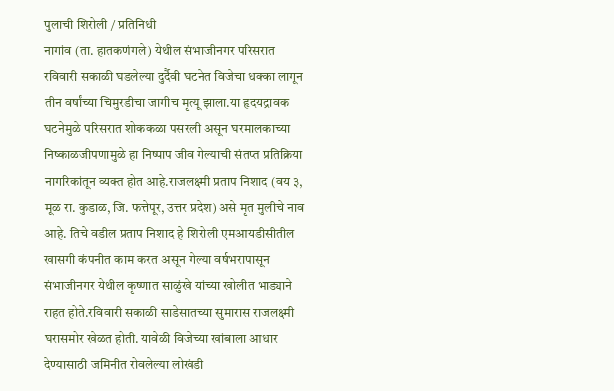पुलाची शिरोली / प्रतिनिधी
नागांव (ता. हातकणंगले) येथील संभाजीनगर परिसरात रविवारी सकाळी घडलेल्या दुर्दैवी घटनेत विजेचा धक्का लागून तीन वर्षांच्या चिमुरडीचा जागीच मृत्यू झाला.या हृदयद्रावक घटनेमुळे परिसरात शोककळा पसरली असून घरमालकाच्या निष्काळजीपणामुळे हा निष्पाप जीव गेल्याची संतप्त प्रतिक्रिया नागरिकांतून व्यक्त होत आहे.राजलक्ष्मी प्रताप निशाद (वय ३, मूळ रा. कुडाळ, जि. फत्तेपूर, उत्तर प्रदेश) असे मृत मुलीचे नाव आहे. तिचे वडील प्रताप निशाद हे शिरोली एमआयडीसीतील खासगी कंपनीत काम करत असून गेल्या वर्षभरापासून संभाजीनगर येथील कृष्णात साळुंखे यांच्या खोलीत भाड्याने राहत होते.रविवारी सकाळी साडेसातच्या सुमारास राजलक्ष्मी घरासमोर खेळत होती. यावेळी विजेच्या खांबाला आधार देण्यासाठी जमिनीत रोवलेल्या लोखंडी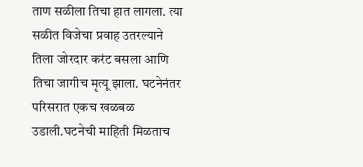ताण सळीला तिचा हात लागला. त्या सळीत विजेचा प्रवाह उतरल्याने तिला जोरदार करंट बसला आणि तिचा जागीच मृत्यू झाला. घटनेनंतर परिसरात एकच खळबळ उडाली.घटनेची माहिती मिळताच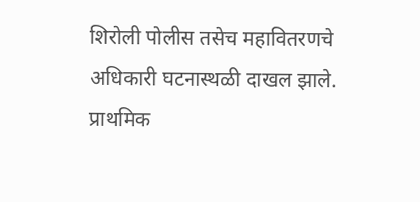शिरोली पोलीस तसेच महावितरणचे अधिकारी घटनास्थळी दाखल झाले. प्राथमिक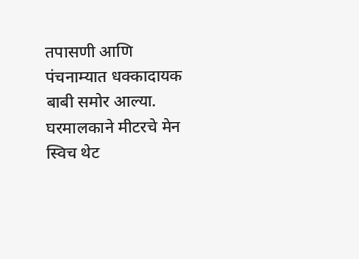तपासणी आणि पंचनाम्यात धक्कादायक बाबी समोर आल्या. घरमालकाने मीटरचे मेन स्विच थेट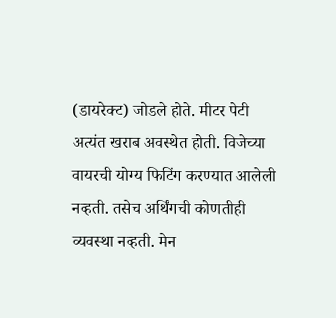(डायरेक्ट) जोडले होते. मीटर पेटी अत्यंत खराब अवस्थेत होती. विजेच्या वायरची योग्य फिटिंग करण्यात आलेली नव्हती. तसेच अर्थिंगची कोणतीही व्यवस्था नव्हती. मेन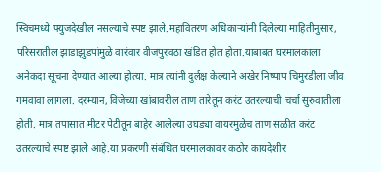स्विचमध्ये फ्युजदेखील नसल्याचे स्पष्ट झाले.महावितरण अधिकाऱ्यांनी दिलेल्या माहितीनुसार, परिसरातील झाडाझुडपांमुळे वारंवार वीजपुरवठा खंडित होत होता.याबाबत घरमालकाला अनेकदा सूचना देण्यात आल्या होत्या. मात्र त्यांनी दुर्लक्ष केल्याने अखेर निष्पाप चिमुरडीला जीव गमवावा लागला. दरम्यान, विजेच्या खांबावरील ताण तारेतून करंट उतरल्याची चर्चा सुरुवातीला होती. मात्र तपासात मीटर पेटीतून बाहेर आलेल्या उघड्या वायरमुळेच ताण सळीत करंट उतरल्याचे स्पष्ट झाले आहे.या प्रकरणी संबंधित घरमालकावर कठोर कायदेशीर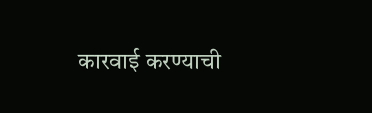कारवाई करण्याची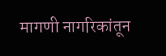मागणी नागरिकांतून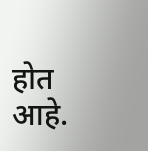होत आहे.